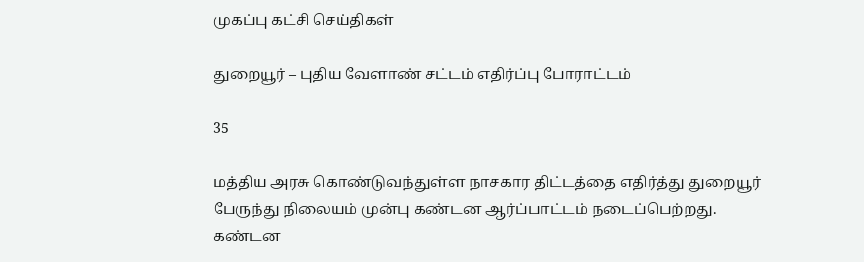முகப்பு கட்சி செய்திகள்

துறையூர் – புதிய வேளாண் சட்டம் எதிர்ப்பு போராட்டம்

35

மத்திய அரசு கொண்டுவந்துள்ள நாசகார திட்டத்தை எதிர்த்து துறையூர் பேருந்து நிலையம் முன்பு கண்டன ஆர்ப்பாட்டம் நடைப்பெற்றது.
கண்டன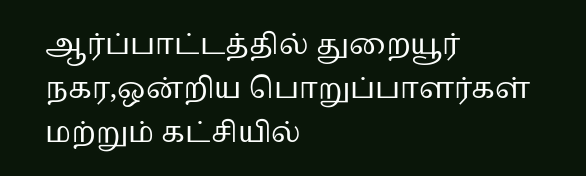ஆர்ப்பாட்டத்தில் துறையூர் நகர,ஒன்றிய பொறுப்பாளர்கள் மற்றும் கட்சியில்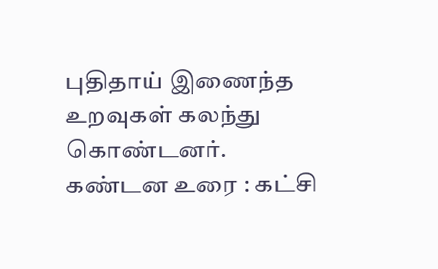புதிதாய் இணைந்த உறவுகள் கலந்து கொண்டனர்.
கண்டன உரை : கட்சி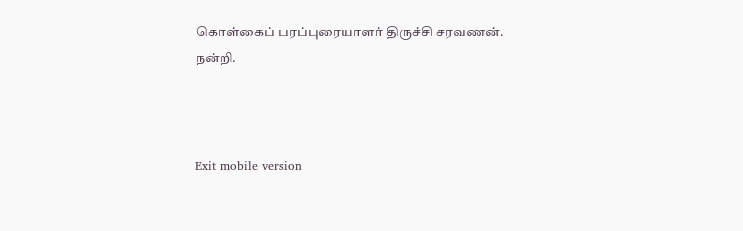கொள்கைப் பரப்புரையாளர் திருச்சி சரவணன்.
நன்றி.



Exit mobile version